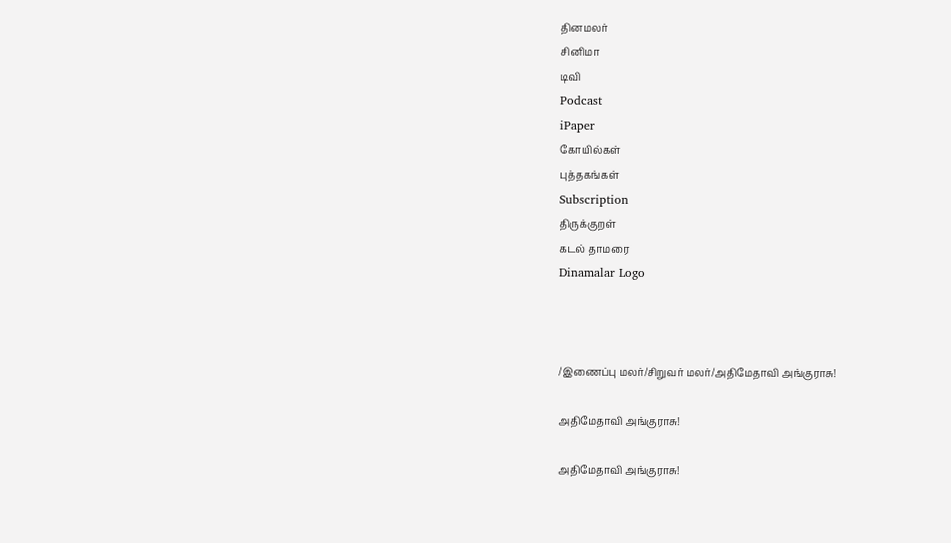தினமலர்
சினிமா
டிவி
Podcast
iPaper
கோயில்கள்
புத்தகங்கள்
Subscription
திருக்குறள்
கடல் தாமரை
Dinamalar Logo



/இணைப்பு மலர்/சிறுவர் மலர்/அதிமேதாவி அங்குராசு!

அதிமேதாவி அங்குராசு!

அதிமேதாவி அங்குராசு!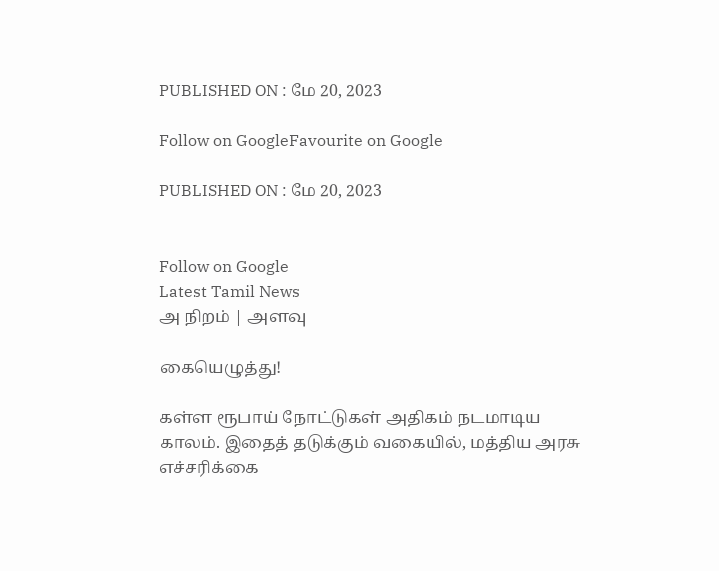PUBLISHED ON : மே 20, 2023

Follow on GoogleFavourite on Google

PUBLISHED ON : மே 20, 2023


Follow on Google
Latest Tamil News
அ நிறம் | அளவு

கையெழுத்து!

கள்ள ரூபாய் நோட்டுகள் அதிகம் நடமாடிய காலம். இதைத் தடுக்கும் வகையில், மத்திய அரசு எச்சரிக்கை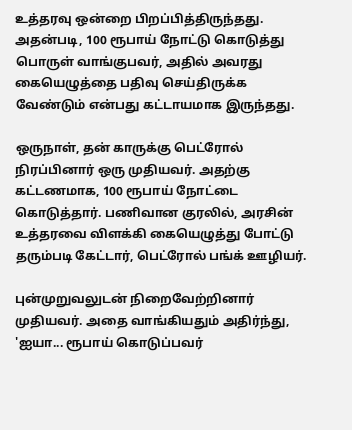உத்தரவு ஒன்றை பிறப்பித்திருந்தது. அதன்படி, 100 ரூபாய் நோட்டு கொடுத்து பொருள் வாங்குபவர், அதில் அவரது கையெழுத்தை பதிவு செய்திருக்க வேண்டும் என்பது கட்டாயமாக இருந்தது.

ஒருநாள், தன் காருக்கு பெட்ரோல் நிரப்பினார் ஒரு முதியவர். அதற்கு கட்டணமாக, 100 ரூபாய் நோட்டை கொடுத்தார். பணிவான குரலில், அரசின் உத்தரவை விளக்கி கையெழுத்து போட்டு தரும்படி கேட்டார், பெட்ரோல் பங்க் ஊழியர்.

புன்முறுவலுடன் நிறைவேற்றினார் முதியவர். அதை வாங்கியதும் அதிர்ந்து, 'ஐயா... ரூபாய் கொடுப்பவர்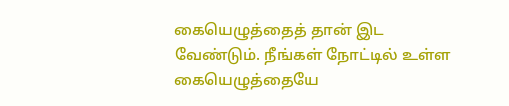கையெழுத்தைத் தான் இட வேண்டும். நீங்கள் நோட்டில் உள்ள கையெழுத்தையே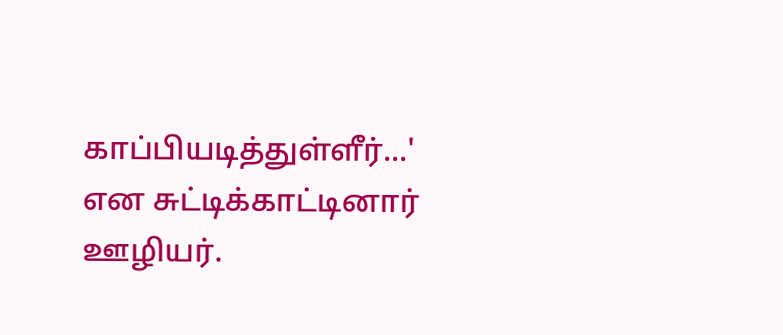காப்பியடித்துள்ளீர்...' என சுட்டிக்காட்டினார் ஊழியர்.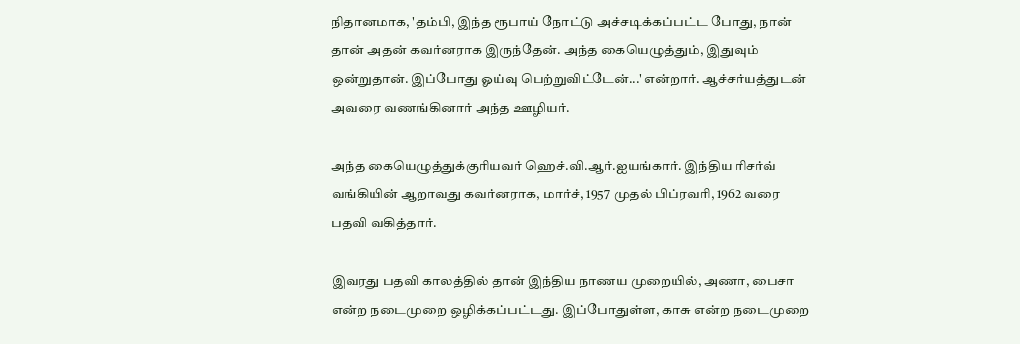நிதானமாக, 'தம்பி, இந்த ரூபாய் நோட்டு அச்சடிக்கப்பட்ட போது, நான் தான் அதன் கவர்னராக இருந்தேன். அந்த கையெழுத்தும், இதுவும் ஒன்றுதான். இப்போது ஓய்வு பெற்றுவிட்டேன்...' என்றார். ஆச்சர்யத்துடன் அவரை வணங்கினார் அந்த ஊழியர்.

அந்த கையெழுத்துக்குரியவர் ஹெச்.வி.ஆர்.ஐயங்கார். இந்திய ரிசர்வ் வங்கியின் ஆறாவது கவர்னராக, மார்ச், 1957 முதல் பிப்ரவரி, 1962 வரை பதவி வகித்தார்.

இவரது பதவி காலத்தில் தான் இந்திய நாணய முறையில், அணா, பைசா என்ற நடைமுறை ஒழிக்கப்பட்டது. இப்போதுள்ள, காசு என்ற நடைமுறை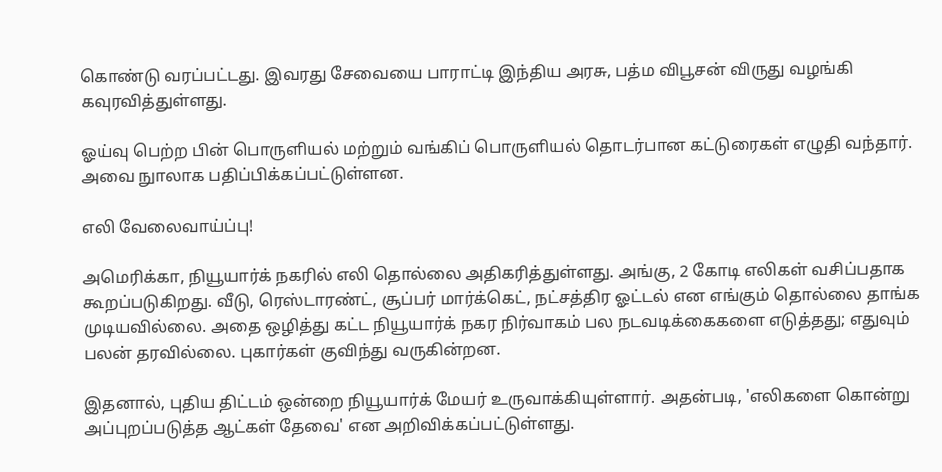கொண்டு வரப்பட்டது. இவரது சேவையை பாராட்டி இந்திய அரசு, பத்ம விபூசன் விருது வழங்கி கவுரவித்துள்ளது.

ஓய்வு பெற்ற பின் பொருளியல் மற்றும் வங்கிப் பொருளியல் தொடர்பான கட்டுரைகள் எழுதி வந்தார். அவை நுாலாக பதிப்பிக்கப்பட்டுள்ளன.

எலி வேலைவாய்ப்பு!

அமெரிக்கா, நியூயார்க் நகரில் எலி தொல்லை அதிகரித்துள்ளது. அங்கு, 2 கோடி எலிகள் வசிப்பதாக கூறப்படுகிறது. வீடு, ரெஸ்டாரண்ட், சூப்பர் மார்க்கெட், நட்சத்திர ஓட்டல் என எங்கும் தொல்லை தாங்க முடியவில்லை. அதை ஒழித்து கட்ட நியூயார்க் நகர நிர்வாகம் பல நடவடிக்கைகளை எடுத்தது; எதுவும் பலன் தரவில்லை. புகார்கள் குவிந்து வருகின்றன.

இதனால், புதிய திட்டம் ஒன்றை நியூயார்க் மேயர் உருவாக்கியுள்ளார். அதன்படி, 'எலிகளை கொன்று அப்புறப்படுத்த ஆட்கள் தேவை' என அறிவிக்கப்பட்டுள்ளது.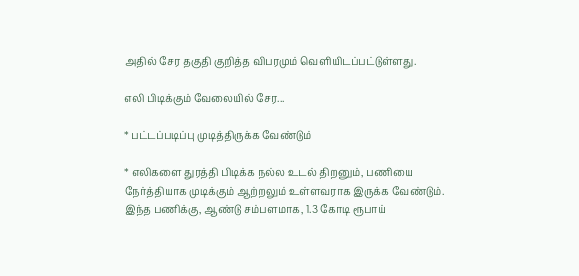அதில் சேர தகுதி குறித்த விபரமும் வெளியிடப்பட்டுள்ளது.

எலி பிடிக்கும் வேலையில் சேர...

* பட்டப்படிப்பு முடித்திருக்க வேண்டும்

* எலிகளை துரத்தி பிடிக்க நல்ல உடல் திறனும், பணியை நேர்த்தியாக முடிக்கும் ஆற்றலும் உள்ளவராக இருக்க வேண்டும். இந்த பணிக்கு, ஆண்டு சம்பளமாக, 1.3 கோடி ரூபாய்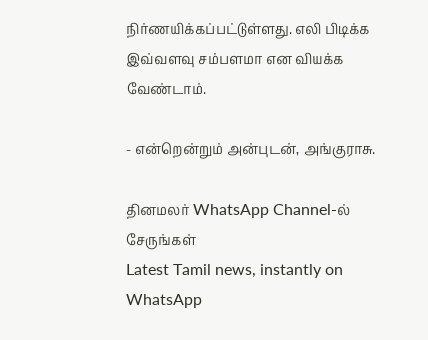நிர்ணயிக்கப்பட்டுள்ளது. எலி பிடிக்க இவ்வளவு சம்பளமா என வியக்க வேண்டாம்.

- என்றென்றும் அன்புடன், அங்குராசு.

தினமலர் WhatsApp Channel-ல் சேருங்கள்
Latest Tamil news, instantly on WhatsApp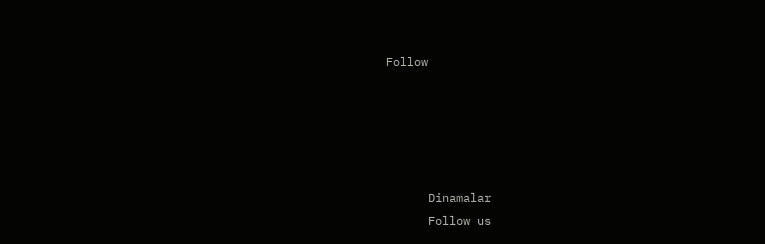Follow





      Dinamalar
      Follow us